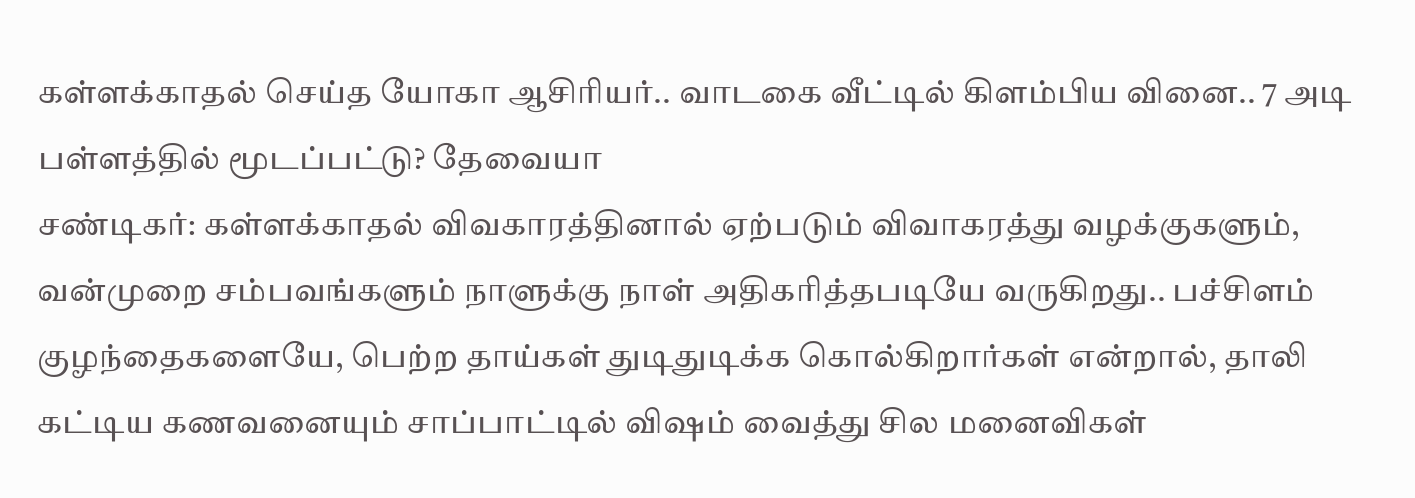கள்ளக்காதல் செய்த யோகா ஆசிரியர்.. வாடகை வீட்டில் கிளம்பிய வினை.. 7 அடி பள்ளத்தில் மூடப்பட்டு? தேவையா
சண்டிகர்: கள்ளக்காதல் விவகாரத்தினால் ஏற்படும் விவாகரத்து வழக்குகளும், வன்முறை சம்பவங்களும் நாளுக்கு நாள் அதிகரித்தபடியே வருகிறது.. பச்சிளம் குழந்தைகளையே, பெற்ற தாய்கள் துடிதுடிக்க கொல்கிறார்கள் என்றால், தாலி கட்டிய கணவனையும் சாப்பாட்டில் விஷம் வைத்து சில மனைவிகள்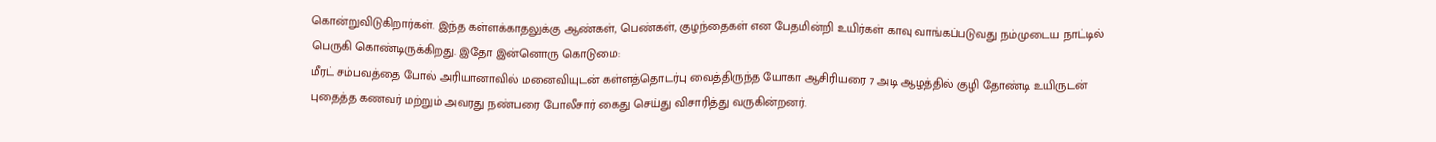கொன்றுவிடுகிறார்கள். இந்த கள்ளக்காதலுக்கு ஆண்கள், பெண்கள், குழந்தைகள் என பேதமின்றி உயிர்கள் காவு வாங்கப்படுவது நம்முடைய நாட்டில் பெருகி கொண்டிருக்கிறது. இதோ இன்னொரு கொடுமை:
மீரட் சம்பவத்தை போல் அரியானாவில் மனைவியுடன் கள்ளத்தொடர்பு வைத்திருந்த யோகா ஆசிரியரை 7 அடி ஆழத்தில் குழி தோண்டி உயிருடன் புதைத்த கணவர் மற்றும் அவரது நண்பரை போலீசார் கைது செய்து விசாரித்து வருகின்றனர்.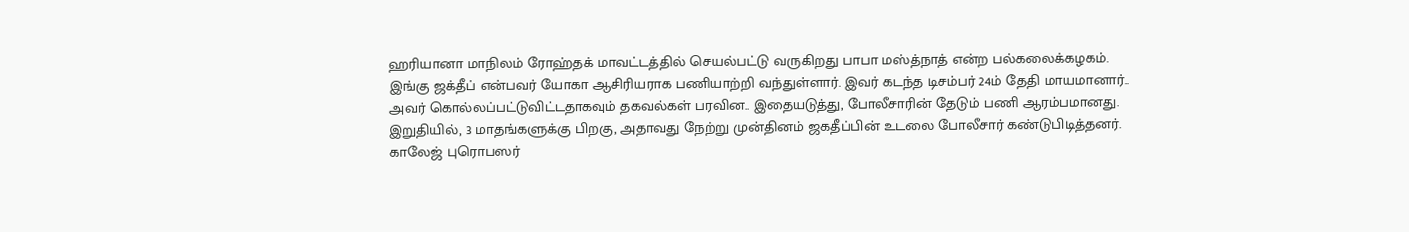ஹரியானா மாநிலம் ரோஹ்தக் மாவட்டத்தில் செயல்பட்டு வருகிறது பாபா மஸ்த்நாத் என்ற பல்கலைக்கழகம். இங்கு ஜக்தீப் என்பவர் யோகா ஆசிரியராக பணியாற்றி வந்துள்ளார். இவர் கடந்த டிசம்பர் 24ம் தேதி மாயமானார்.. அவர் கொல்லப்பட்டுவிட்டதாகவும் தகவல்கள் பரவின.. இதையடுத்து, போலீசாரின் தேடும் பணி ஆரம்பமானது. இறுதியில், 3 மாதங்களுக்கு பிறகு, அதாவது நேற்று முன்தினம் ஜகதீப்பின் உடலை போலீசார் கண்டுபிடித்தனர்.
காலேஜ் புரொபஸர்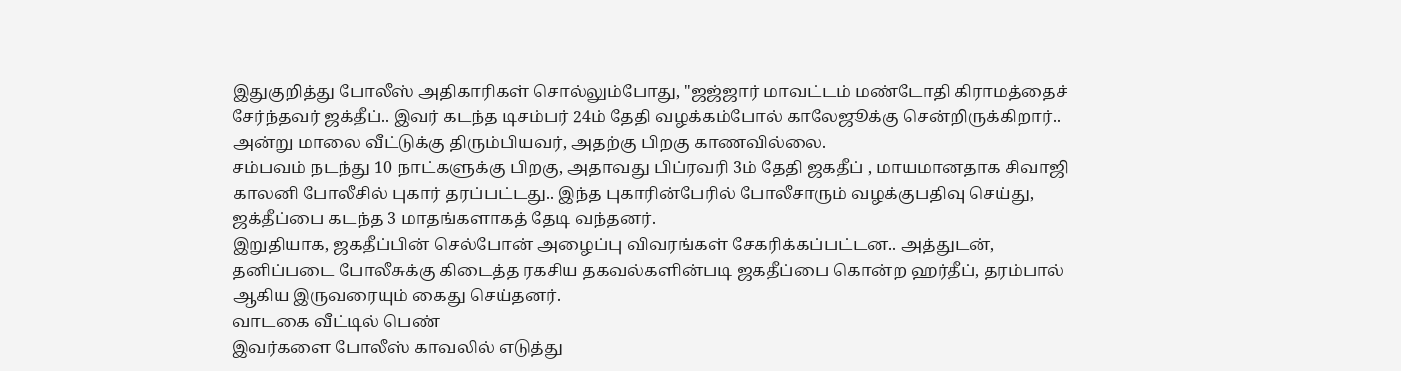இதுகுறித்து போலீஸ் அதிகாரிகள் சொல்லும்போது, "ஜஜ்ஜார் மாவட்டம் மண்டோதி கிராமத்தைச் சேர்ந்தவர் ஜக்தீப்.. இவர் கடந்த டிசம்பர் 24ம் தேதி வழக்கம்போல் காலேஜூக்கு சென்றிருக்கிறார்.. அன்று மாலை வீட்டுக்கு திரும்பியவர், அதற்கு பிறகு காணவில்லை.
சம்பவம் நடந்து 10 நாட்களுக்கு பிறகு, அதாவது பிப்ரவரி 3ம் தேதி ஜகதீப் , மாயமானதாக சிவாஜி காலனி போலீசில் புகார் தரப்பட்டது.. இந்த புகாரின்பேரில் போலீசாரும் வழக்குபதிவு செய்து, ஜக்தீப்பை கடந்த 3 மாதங்களாகத் தேடி வந்தனர்.
இறுதியாக, ஜகதீப்பின் செல்போன் அழைப்பு விவரங்கள் சேகரிக்கப்பட்டன.. அத்துடன், தனிப்படை போலீசுக்கு கிடைத்த ரகசிய தகவல்களின்படி ஜகதீப்பை கொன்ற ஹர்தீப், தரம்பால் ஆகிய இருவரையும் கைது செய்தனர்.
வாடகை வீட்டில் பெண்
இவர்களை போலீஸ் காவலில் எடுத்து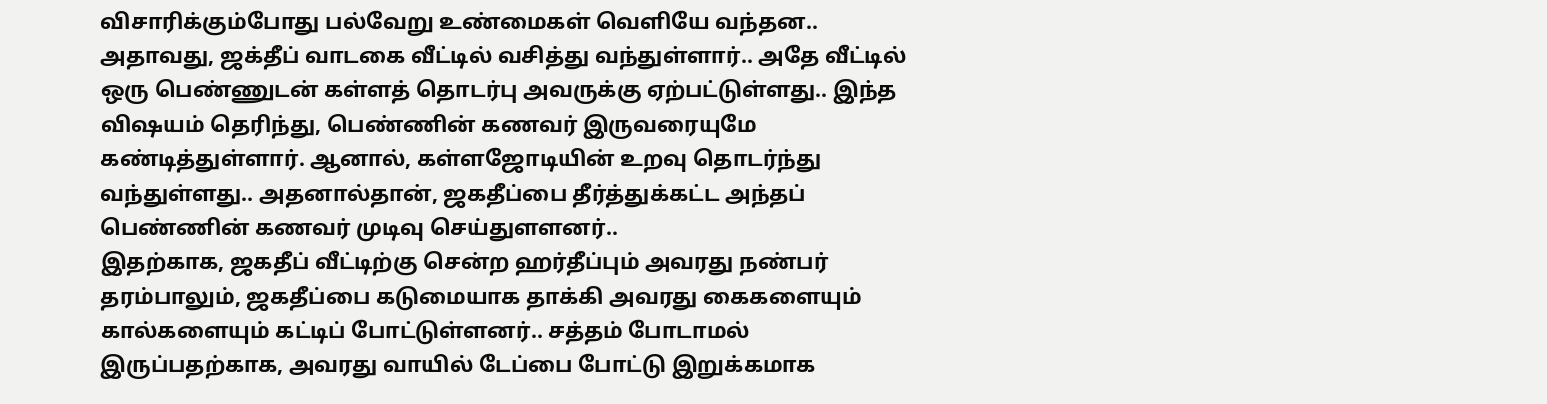விசாரிக்கும்போது பல்வேறு உண்மைகள் வெளியே வந்தன.. அதாவது, ஜக்தீப் வாடகை வீட்டில் வசித்து வந்துள்ளார்.. அதே வீட்டில் ஒரு பெண்ணுடன் கள்ளத் தொடர்பு அவருக்கு ஏற்பட்டுள்ளது.. இந்த விஷயம் தெரிந்து, பெண்ணின் கணவர் இருவரையுமே கண்டித்துள்ளார். ஆனால், கள்ளஜோடியின் உறவு தொடர்ந்து வந்துள்ளது.. அதனால்தான், ஜகதீப்பை தீர்த்துக்கட்ட அந்தப் பெண்ணின் கணவர் முடிவு செய்துளளனர்..
இதற்காக, ஜகதீப் வீட்டிற்கு சென்ற ஹர்தீப்பும் அவரது நண்பர் தரம்பாலும், ஜகதீப்பை கடுமையாக தாக்கி அவரது கைகளையும் கால்களையும் கட்டிப் போட்டுள்ளனர்.. சத்தம் போடாமல் இருப்பதற்காக, அவரது வாயில் டேப்பை போட்டு இறுக்கமாக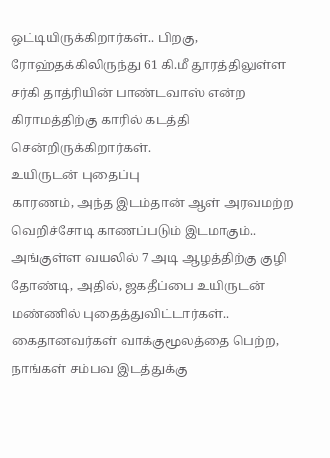ஒட்டியிருக்கிறார்கள்.. பிறகு, ரோஹ்தக்கிலிருந்து 61 கி.மீ தூரத்திலுள்ள சர்கி தாத்ரியின் பாண்டவாஸ் என்ற கிராமத்திற்கு காரில் கடத்தி சென்றிருக்கிறார்கள்.
உயிருடன் புதைப்பு
காரணம், அந்த இடம்தான் ஆள் அரவமற்ற வெறிச்சோடி காணப்படும் இடமாகும்.. அங்குள்ள வயலில் 7 அடி ஆழத்திற்கு குழி தோண்டி, அதில், ஜகதீப்பை உயிருடன் மண்ணில் புதைத்துவிட்டார்கள்.. கைதானவர்கள் வாக்குமூலத்தை பெற்ற, நாங்கள் சம்பவ இடத்துக்கு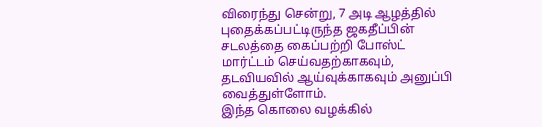விரைந்து சென்று, 7 அடி ஆழத்தில் புதைக்கப்பட்டிருந்த ஜகதீப்பின் சடலத்தை கைப்பற்றி போஸ்ட் மார்ட்டம் செய்வதற்காகவும், தடவியவில் ஆய்வுக்காகவும் அனுப்பி வைத்துள்ளோம்.
இந்த கொலை வழக்கில்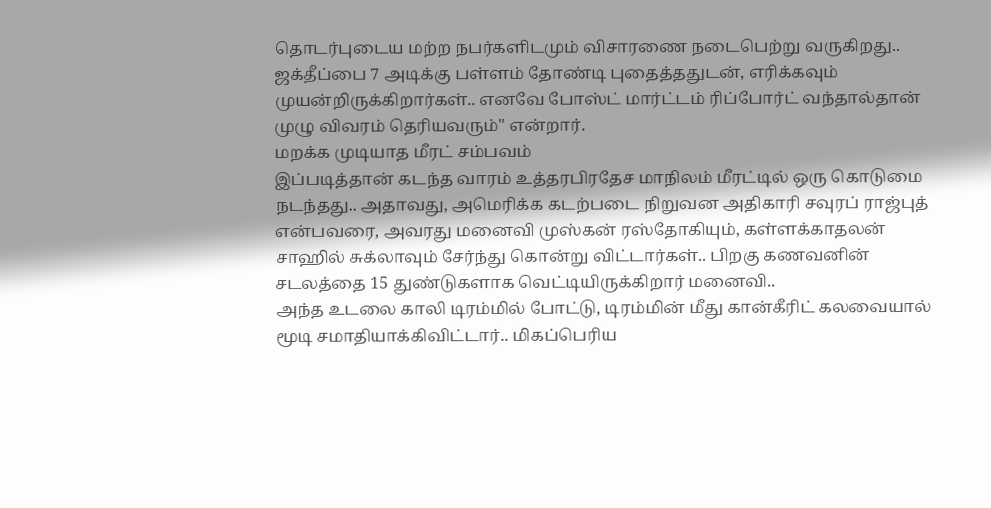தொடர்புடைய மற்ற நபர்களிடமும் விசாரணை நடைபெற்று வருகிறது.. ஜக்தீப்பை 7 அடிக்கு பள்ளம் தோண்டி புதைத்ததுடன், எரிக்கவும் முயன்றிருக்கிறார்கள்.. எனவே போஸ்ட் மார்ட்டம் ரிப்போர்ட் வந்தால்தான் முழு விவரம் தெரியவரும்" என்றார்.
மறக்க முடியாத மீரட் சம்பவம்
இப்படித்தான் கடந்த வாரம் உத்தரபிரதேச மாநிலம் மீரட்டில் ஒரு கொடுமை நடந்தது.. அதாவது, அமெரிக்க கடற்படை நிறுவன அதிகாரி சவுரப் ராஜ்புத் என்பவரை, அவரது மனைவி முஸ்கன் ரஸ்தோகியும், கள்ளக்காதலன் சாஹில் சுக்லாவும் சேர்ந்து கொன்று விட்டார்கள்.. பிறகு கணவனின் சடலத்தை 15 துண்டுகளாக வெட்டியிருக்கிறார் மனைவி..
அந்த உடலை காலி டிரம்மில் போட்டு, டிரம்மின் மீது கான்கீரிட் கலவையால் மூடி சமாதியாக்கிவிட்டார்.. மிகப்பெரிய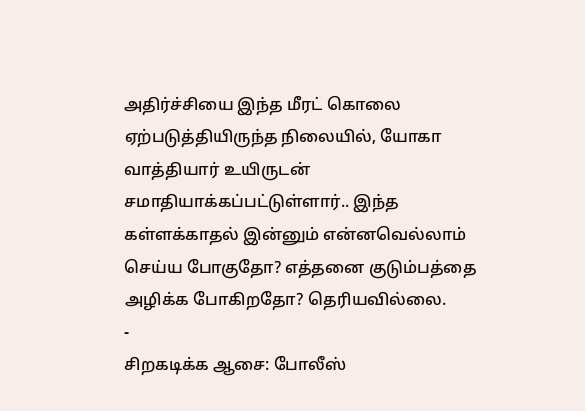அதிர்ச்சியை இந்த மீரட் கொலை ஏற்படுத்தியிருந்த நிலையில், யோகா வாத்தியார் உயிருடன் சமாதியாக்கப்பட்டுள்ளார்.. இந்த கள்ளக்காதல் இன்னும் என்னவெல்லாம் செய்ய போகுதோ? எத்தனை குடும்பத்தை அழிக்க போகிறதோ? தெரியவில்லை.
-
சிறகடிக்க ஆசை: போலீஸ்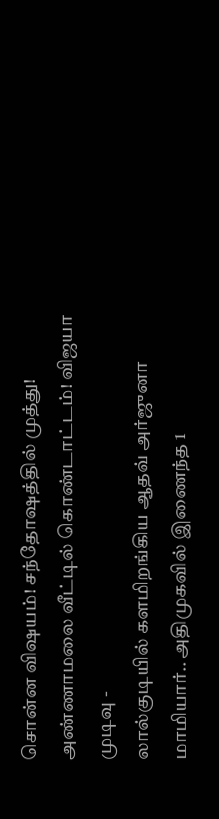சொன்ன விஷயம்! சந்தோஷத்தில் முத்து! அண்ணாமலை வீட்டில் கொண்டாட்டம்! விஜயா முடிவு -
லால்குடியில் களமிறங்கிய ஆதவ் அர்ஜுனா மாமியார்.. அதிமுகவில் இணைந்த 1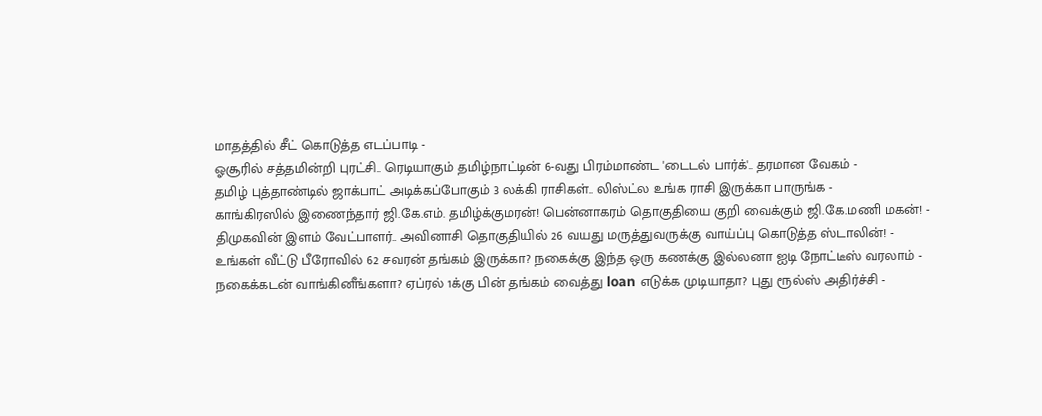மாதத்தில் சீட் கொடுத்த எடப்பாடி -
ஓசூரில் சத்தமின்றி புரட்சி.. ரெடியாகும் தமிழ்நாட்டின் 6-வது பிரம்மாண்ட 'டைடல் பார்க்'.. தரமான வேகம் -
தமிழ் புத்தாண்டில் ஜாக்பாட் அடிக்கப்போகும் 3 லக்கி ராசிகள்.. லிஸ்ட்ல உங்க ராசி இருக்கா பாருங்க -
காங்கிரஸில் இணைந்தார் ஜி.கே.எம். தமிழ்க்குமரன்! பென்னாகரம் தொகுதியை குறி வைக்கும் ஜி.கே.மணி மகன்! -
திமுகவின் இளம் வேட்பாளர்.. அவினாசி தொகுதியில் 26 வயது மருத்துவருக்கு வாய்ப்பு கொடுத்த ஸ்டாலின்! -
உங்கள் வீட்டு பீரோவில் 62 சவரன் தங்கம் இருக்கா? நகைக்கு இந்த ஒரு கணக்கு இல்லனா ஐடி நோட்டீஸ் வரலாம் -
நகைக்கடன் வாங்கினீங்களா? ஏப்ரல் 1க்கு பின் தங்கம் வைத்து loan எடுக்க முடியாதா? புது ரூல்ஸ் அதிர்ச்சி -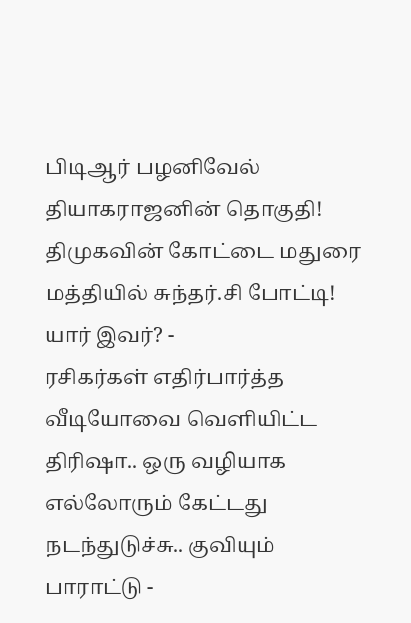பிடிஆர் பழனிவேல் தியாகராஜனின் தொகுதி! திமுகவின் கோட்டை மதுரை மத்தியில் சுந்தர்.சி போட்டி! யார் இவர்? -
ரசிகர்கள் எதிர்பார்த்த வீடியோவை வெளியிட்ட திரிஷா.. ஒரு வழியாக எல்லோரும் கேட்டது நடந்துடுச்சு.. குவியும் பாராட்டு -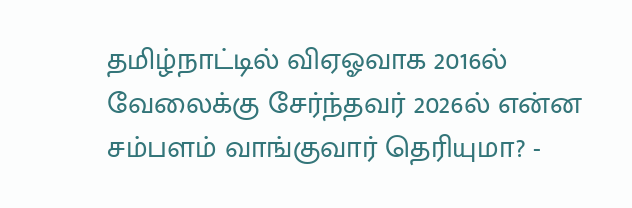தமிழ்நாட்டில் விஏஓவாக 2016ல் வேலைக்கு சேர்ந்தவர் 2026ல் என்ன சம்பளம் வாங்குவார் தெரியுமா? -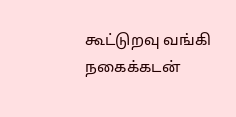கூட்டுறவு வங்கி நகைக்கடன்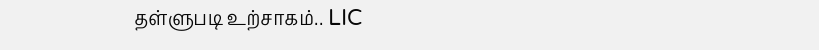தள்ளுபடி உற்சாகம்.. LIC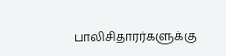பாலிசிதாரர்களுக்கு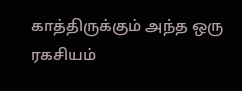காத்திருக்கும் அந்த ஒரு ரகசியம்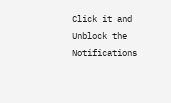Click it and Unblock the Notifications